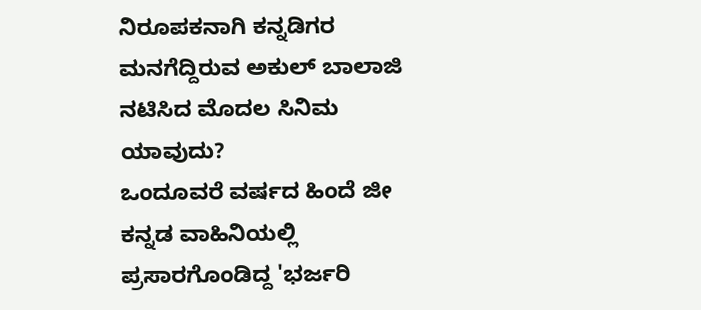ನಿರೂಪಕನಾಗಿ ಕನ್ನಡಿಗರ ಮನಗೆದ್ದಿರುವ ಅಕುಲ್ ಬಾಲಾಜಿ ನಟಿಸಿದ ಮೊದಲ ಸಿನಿಮ ಯಾವುದು?
ಒಂದೂವರೆ ವರ್ಷದ ಹಿಂದೆ ಜೀ ಕನ್ನಡ ವಾಹಿನಿಯಲ್ಲಿ ಪ್ರಸಾರಗೊಂಡಿದ್ದ 'ಭರ್ಜರಿ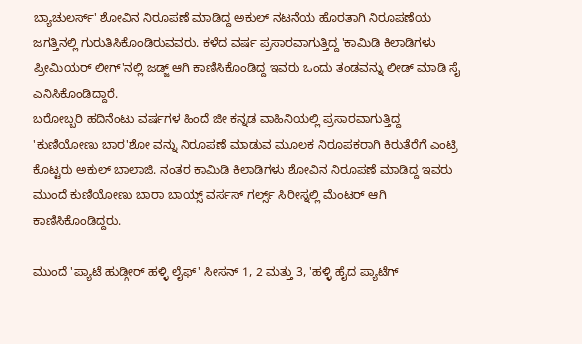ಬ್ಯಾಚುಲರ್ಸ್' ಶೋವಿನ ನಿರೂಪಣೆ ಮಾಡಿದ್ದ ಅಕುಲ್ ನಟನೆಯ ಹೊರತಾಗಿ ನಿರೂಪಣೆಯ ಜಗತ್ತಿನಲ್ಲಿ ಗುರುತಿಸಿಕೊಂಡಿರುವವರು. ಕಳೆದ ವರ್ಷ ಪ್ರಸಾರವಾಗುತ್ತಿದ್ದ 'ಕಾಮಿಡಿ ಕಿಲಾಡಿಗಳು ಪ್ರೀಮಿಯರ್ ಲೀಗ್'ನಲ್ಲಿ ಜಡ್ಜ್ ಆಗಿ ಕಾಣಿಸಿಕೊಂಡಿದ್ದ ಇವರು ಒಂದು ತಂಡವನ್ನು ಲೀಡ್ ಮಾಡಿ ಸೈ ಎನಿಸಿಕೊಂಡಿದ್ದಾರೆ.
ಬರೋಬ್ಬರಿ ಹದಿನೆಂಟು ವರ್ಷಗಳ ಹಿಂದೆ ಜೀ ಕನ್ನಡ ವಾಹಿನಿಯಲ್ಲಿ ಪ್ರಸಾರವಾಗುತ್ತಿದ್ದ 'ಕುಣಿಯೋಣು ಬಾರ'ಶೋ ವನ್ನು ನಿರೂಪಣೆ ಮಾಡುವ ಮೂಲಕ ನಿರೂಪಕರಾಗಿ ಕಿರುತೆರೆಗೆ ಎಂಟ್ರಿ ಕೊಟ್ಟರು ಅಕುಲ್ ಬಾಲಾಜಿ. ನಂತರ ಕಾಮಿಡಿ ಕಿಲಾಡಿಗಳು ಶೋವಿನ ನಿರೂಪಣೆ ಮಾಡಿದ್ದ ಇವರು ಮುಂದೆ ಕುಣಿಯೋಣು ಬಾರಾ ಬಾಯ್ಸ್ ವರ್ಸಸ್ ಗರ್ಲ್ಸ್ ಸಿರೀಸ್ನಲ್ಲಿ ಮೆಂಟರ್ ಆಗಿ ಕಾಣಿಸಿಕೊಂಡಿದ್ದರು.

ಮುಂದೆ 'ಪ್ಯಾಟೆ ಹುಡ್ಗೀರ್ ಹಳ್ಳಿ ಲೈಫ್' ಸೀಸನ್ 1, 2 ಮತ್ತು 3, 'ಹಳ್ಳಿ ಹೈದ ಪ್ಯಾಟೆಗ್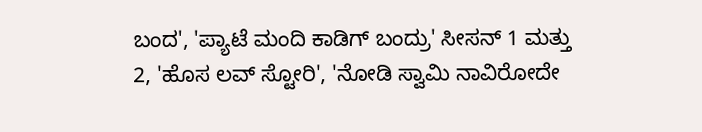ಬಂದ', 'ಪ್ಯಾಟೆ ಮಂದಿ ಕಾಡಿಗ್ ಬಂದ್ರು' ಸೀಸನ್ 1 ಮತ್ತು 2, 'ಹೊಸ ಲವ್ ಸ್ಟೋರಿ', 'ನೋಡಿ ಸ್ವಾಮಿ ನಾವಿರೋದೇ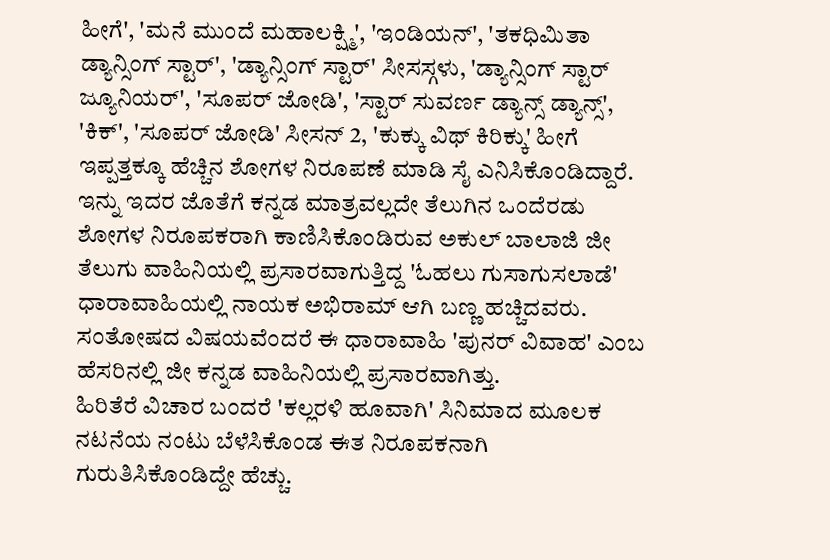ಹೀಗೆ', 'ಮನೆ ಮುಂದೆ ಮಹಾಲಕ್ಷ್ಮಿ', 'ಇಂಡಿಯನ್', 'ತಕಧಿಮಿತಾ ಡ್ಯಾನ್ಸಿಂಗ್ ಸ್ಟಾರ್', 'ಡ್ಯಾನ್ಸಿಂಗ್ ಸ್ಟಾರ್' ಸೀಸಸ್ಗಳು, 'ಡ್ಯಾನ್ಸಿಂಗ್ ಸ್ಟಾರ್ ಜ್ಯೂನಿಯರ್', 'ಸೂಪರ್ ಜೋಡಿ', 'ಸ್ಟಾರ್ ಸುವರ್ಣ ಡ್ಯಾನ್ಸ್ ಡ್ಯಾನ್ಸ್', 'ಕಿಕ್', 'ಸೂಪರ್ ಜೋಡಿ' ಸೀಸನ್ 2, 'ಕುಕ್ಕು ವಿಥ್ ಕಿರಿಕ್ಕು' ಹೀಗೆ ಇಪ್ಪತ್ತಕ್ಕೂ ಹೆಚ್ಚಿನ ಶೋಗಳ ನಿರೂಪಣೆ ಮಾಡಿ ಸೈ ಎನಿಸಿಕೊಂಡಿದ್ದಾರೆ.
ಇನ್ನು ಇದರ ಜೊತೆಗೆ ಕನ್ನಡ ಮಾತ್ರವಲ್ಲದೇ ತೆಲುಗಿನ ಒಂದೆರಡು ಶೋಗಳ ನಿರೂಪಕರಾಗಿ ಕಾಣಿಸಿಕೊಂಡಿರುವ ಅಕುಲ್ ಬಾಲಾಜಿ ಜೀ ತೆಲುಗು ವಾಹಿನಿಯಲ್ಲಿ ಪ್ರಸಾರವಾಗುತ್ತಿದ್ದ 'ಓಹಲು ಗುಸಾಗುಸಲಾಡೆ' ಧಾರಾವಾಹಿಯಲ್ಲಿ ನಾಯಕ ಅಭಿರಾಮ್ ಆಗಿ ಬಣ್ಣ ಹಚ್ಚಿದವರು. ಸಂತೋಷದ ವಿಷಯವೆಂದರೆ ಈ ಧಾರಾವಾಹಿ 'ಪುನರ್ ವಿವಾಹ' ಎಂಬ ಹೆಸರಿನಲ್ಲಿ ಜೀ ಕನ್ನಡ ವಾಹಿನಿಯಲ್ಲಿ ಪ್ರಸಾರವಾಗಿತ್ತು.
ಹಿರಿತೆರೆ ವಿಚಾರ ಬಂದರೆ 'ಕಲ್ಲರಳಿ ಹೂವಾಗಿ' ಸಿನಿಮಾದ ಮೂಲಕ ನಟನೆಯ ನಂಟು ಬೆಳೆಸಿಕೊಂಡ ಈತ ನಿರೂಪಕನಾಗಿ ಗುರುತಿಸಿಕೊಂಡಿದ್ದೇ ಹೆಚ್ಚು.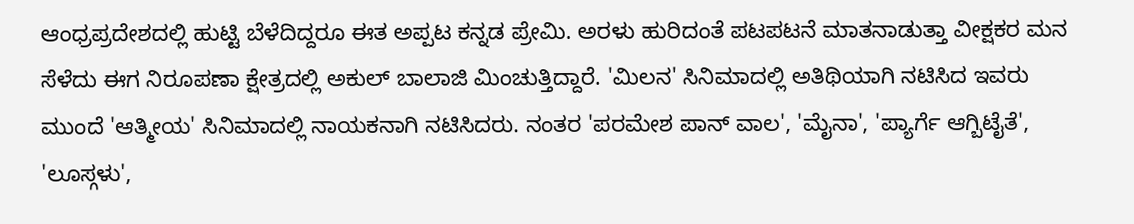ಆಂಧ್ರಪ್ರದೇಶದಲ್ಲಿ ಹುಟ್ಟಿ ಬೆಳೆದಿದ್ದರೂ ಈತ ಅಪ್ಪಟ ಕನ್ನಡ ಪ್ರೇಮಿ. ಅರಳು ಹುರಿದಂತೆ ಪಟಪಟನೆ ಮಾತನಾಡುತ್ತಾ ವೀಕ್ಷಕರ ಮನ ಸೆಳೆದು ಈಗ ನಿರೂಪಣಾ ಕ್ಷೇತ್ರದಲ್ಲಿ ಅಕುಲ್ ಬಾಲಾಜಿ ಮಿಂಚುತ್ತಿದ್ದಾರೆ. 'ಮಿಲನ' ಸಿನಿಮಾದಲ್ಲಿ ಅತಿಥಿಯಾಗಿ ನಟಿಸಿದ ಇವರು ಮುಂದೆ 'ಆತ್ಮೀಯ' ಸಿನಿಮಾದಲ್ಲಿ ನಾಯಕನಾಗಿ ನಟಿಸಿದರು. ನಂತರ 'ಪರಮೇಶ ಪಾನ್ ವಾಲ', 'ಮೈನಾ', 'ಪ್ಯಾರ್ಗೆ ಆಗ್ಬಿಟೈತೆ', 'ಲೂಸ್ಗಳು',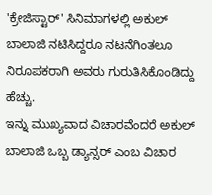'ಕ್ರೇಜಿಸ್ಟಾರ್' ಸಿನಿಮಾಗಳಲ್ಲಿ ಅಕುಲ್ ಬಾಲಾಜಿ ನಟಿಸಿದ್ದರೂ ನಟನೆಗಿಂತಲೂ ನಿರೂಪಕರಾಗಿ ಅವರು ಗುರುತಿಸಿಕೊಂಡಿದ್ದು ಹೆಚ್ಚು.
ಇನ್ನು ಮುಖ್ಯವಾದ ವಿಚಾರವೆಂದರೆ ಅಕುಲ್ ಬಾಲಾಜಿ ಒಬ್ಬ ಡ್ಯಾನ್ಸರ್ ಎಂಬ ವಿಚಾರ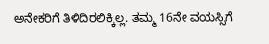ಅನೇಕರಿಗೆ ತಿಳಿದಿರಲಿಕ್ಕಿಲ್ಲ. ತಮ್ಮ 16ನೇ ವಯಸ್ಸಿಗೆ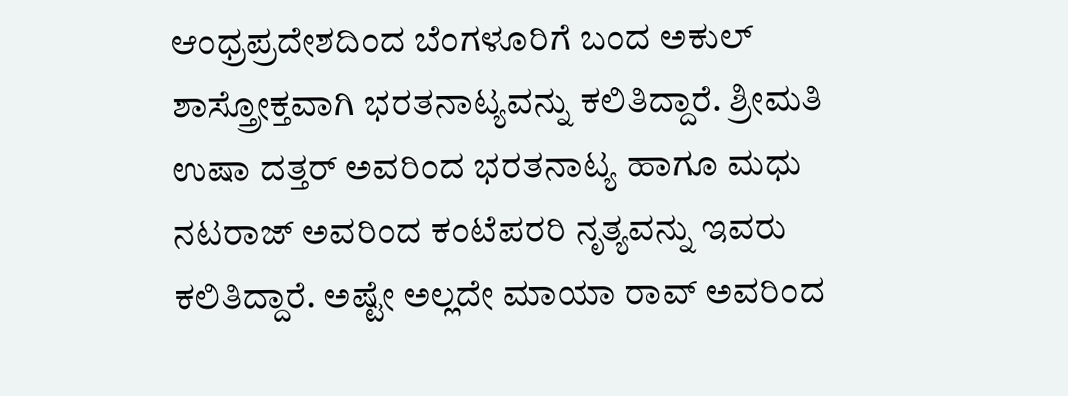ಆಂಧ್ರಪ್ರದೇಶದಿಂದ ಬೆಂಗಳೂರಿಗೆ ಬಂದ ಅಕುಲ್ ಶಾಸ್ತ್ರೋಕ್ತವಾಗಿ ಭರತನಾಟ್ಯವನ್ನು ಕಲಿತಿದ್ದಾರೆ. ಶ್ರೀಮತಿ ಉಷಾ ದತ್ತರ್ ಅವರಿಂದ ಭರತನಾಟ್ಯ ಹಾಗೂ ಮಧು ನಟರಾಜ್ ಅವರಿಂದ ಕಂಟೆಪರರಿ ನೃತ್ಯವನ್ನು ಇವರು ಕಲಿತಿದ್ದಾರೆ. ಅಷ್ಟೇ ಅಲ್ಲದೇ ಮಾಯಾ ರಾವ್ ಅವರಿಂದ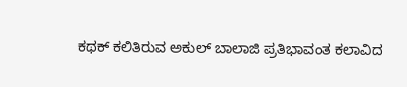ಕಥಕ್ ಕಲಿತಿರುವ ಅಕುಲ್ ಬಾಲಾಜಿ ಪ್ರತಿಭಾವಂತ ಕಲಾವಿದ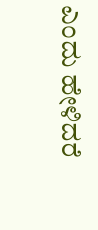ಎಂದು ಹೇಳಿದರೆ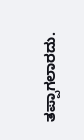ತಪ್ಪಾಗಲಾರದು.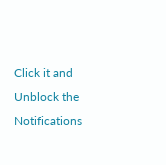Click it and Unblock the Notifications